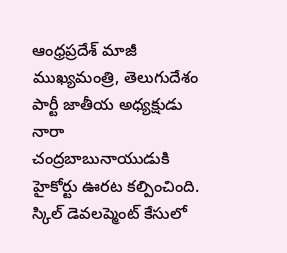ఆంధ్రప్రదేశ్ మాజీ ముఖ్యమంత్రి, తెలుగుదేశం పార్టీ జాతీయ అధ్యక్షుడు నారా చంద్రబాబునాయుడుకి హైకోర్టు ఊరట కల్పించింది. స్కిల్ డెవలప్మెంట్ కేసులో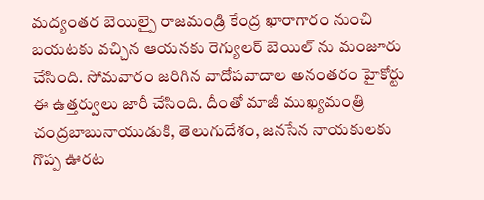మద్యంతర బెయిల్పై రాజమండ్రి కేంద్ర ఖారాగారం నుంచి బయటకు వచ్చిన ఆయనకు రెగ్యులర్ బెయిల్ ను మంజూరు చేసింది. సోమవారం జరిగిన వాదోపవాదాల అనంతరం హైకోర్టు ఈ ఉత్తర్వులు జారీ చేసింది. దీంతో మాజీ ముఖ్యమంత్రి చంద్రబాబునాయుడుకి, తెలుగుదేశం, జనసేన నాయకులకు గొప్ప ఊరట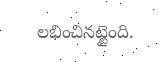లభించినట్టైంది.